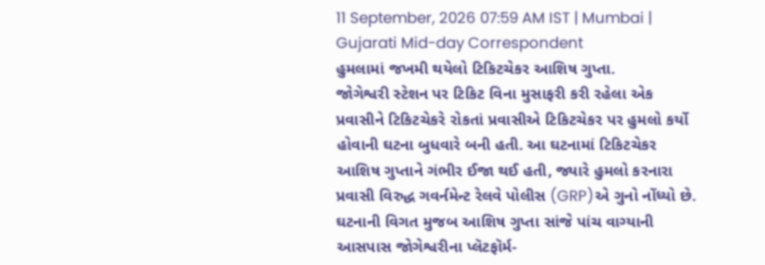11 September, 2026 07:59 AM IST | Mumbai | Gujarati Mid-day Correspondent
હુમલામાં જખમી થયેલો ટિકિટચેકર આશિષ ગુપ્તા.
જોગેશ્વરી સ્ટેશન પર ટિકિટ વિના મુસાફરી કરી રહેલા એક પ્રવાસીને ટિકિટચેકરે રોકતાં પ્રવાસીએ ટિકિટચેકર પર હુમલો કર્યો હોવાની ઘટના બુધવારે બની હતી. આ ઘટનામાં ટિકિટચેકર આશિષ ગુપ્તાને ગંભીર ઈજા થઈ હતી, જ્યારે હુમલો કરનારા પ્રવાસી વિરુદ્ધ ગવર્નમેન્ટ રેલવે પોલીસ (GRP)એ ગુનો નોંધ્યો છે.
ઘટનાની વિગત મુજબ આશિષ ગુપ્તા સાંજે પાંચ વાગ્યાની આસપાસ જોગેશ્વરીના પ્લૅટફૉર્મ-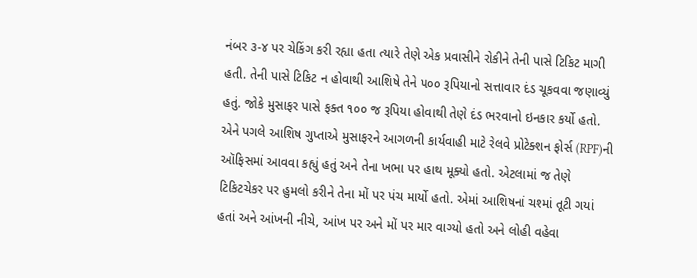નંબર ૩-૪ પર ચેકિંગ કરી રહ્યા હતા ત્યારે તેણે એક પ્રવાસીને રોકીને તેની પાસે ટિકિટ માગી હતી. તેની પાસે ટિકિટ ન હોવાથી આશિષે તેને ૫૦૦ રૂપિયાનો સત્તાવાર દંડ ચૂકવવા જણાવ્યું હતું. જોકે મુસાફર પાસે ફક્ત ૧૦૦ જ રૂપિયા હોવાથી તેણે દંડ ભરવાનો ઇનકાર કર્યો હતો.
એને પગલે આશિષ ગુપ્તાએ મુસાફરને આગળની કાર્યવાહી માટે રેલવે પ્રોટેક્શન ફોર્સ (RPF)ની ઑફિસમાં આવવા કહ્યું હતું અને તેના ખભા પર હાથ મૂક્યો હતો. એટલામાં જ તેણે ટિકિટચેકર પર હુમલો કરીને તેના મોં પર પંચ માર્યો હતો. એમાં આશિષનાં ચશ્માં તૂટી ગયાં હતાં અને આંખની નીચે, આંખ પર અને મોં પર માર વાગ્યો હતો અને લોહી વહેવા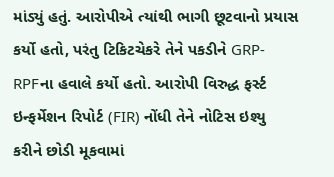માંડ્યું હતું. આરોપીએ ત્યાંથી ભાગી છૂટવાનો પ્રયાસ કર્યો હતો, પરંતુ ટિકિટચેકરે તેને પકડીને GRP-RPFના હવાલે કર્યો હતો. આરોપી વિરુદ્ધ ફર્સ્ટ ઇન્ફર્મેશન રિપોર્ટ (FIR) નોંધી તેને નોટિસ ઇશ્યુ કરીને છોડી મૂકવામાં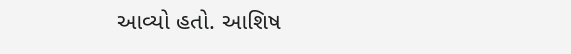આવ્યો હતો. આશિષ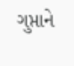ગુપ્તાને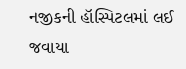નજીકની હૉસ્પિટલમાં લઈ જવાયા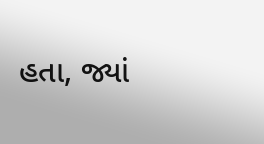હતા, જ્યાં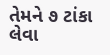તેમને ૭ ટાંકા લેવા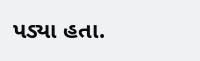પડ્યા હતા.